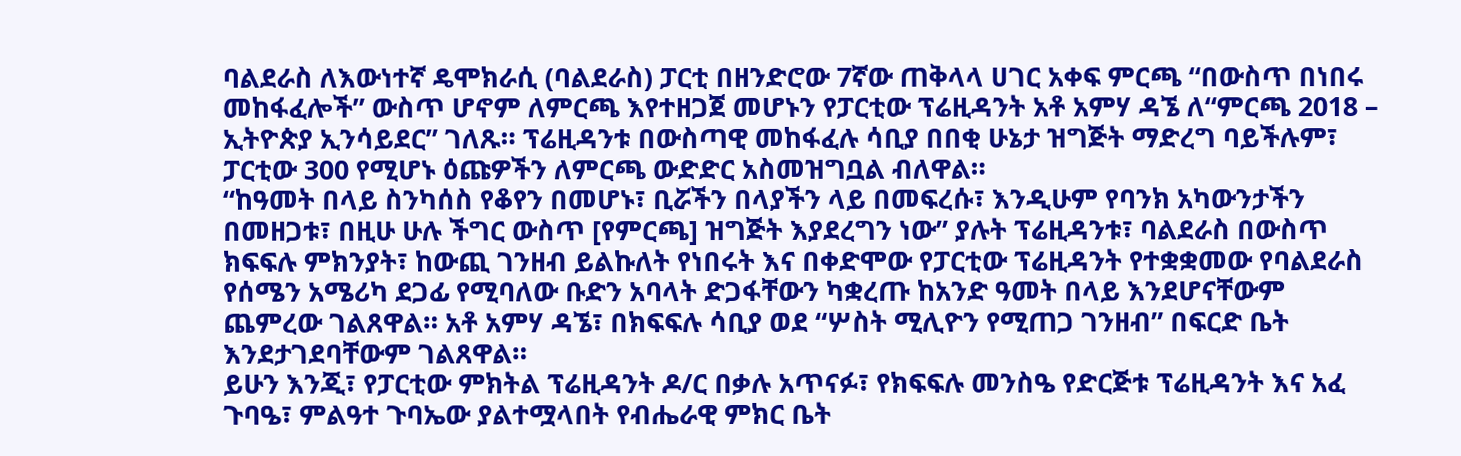ባልደራስ ለእውነተኛ ዴሞክራሲ (ባልደራስ) ፓርቲ በዘንድሮው 7ኛው ጠቅላላ ሀገር አቀፍ ምርጫ “በውስጥ በነበሩ መከፋፈሎች” ውስጥ ሆኖም ለምርጫ እየተዘጋጀ መሆኑን የፓርቲው ፕሬዚዳንት አቶ አምሃ ዳኜ ለ“ምርጫ 2018 – ኢትዮጵያ ኢንሳይደር” ገለጹ። ፕሬዚዳንቱ በውስጣዊ መከፋፈሉ ሳቢያ በበቂ ሁኔታ ዝግጅት ማድረግ ባይችሉም፣ ፓርቲው 300 የሚሆኑ ዕጩዎችን ለምርጫ ውድድር አስመዝግቧል ብለዋል።
“ከዓመት በላይ ስንካሰስ የቆየን በመሆኑ፣ ቢሯችን በላያችን ላይ በመፍረሱ፣ እንዲሁም የባንክ አካውንታችን በመዘጋቱ፣ በዚሁ ሁሉ ችግር ውስጥ [የምርጫ] ዝግጅት እያደረግን ነው” ያሉት ፕሬዚዳንቱ፣ ባልደራስ በውስጥ ክፍፍሉ ምክንያት፣ ከውጪ ገንዘብ ይልኩለት የነበሩት እና በቀድሞው የፓርቲው ፕሬዚዳንት የተቋቋመው የባልደራስ የሰሜን አሜሪካ ደጋፊ የሚባለው ቡድን አባላት ድጋፋቸውን ካቋረጡ ከአንድ ዓመት በላይ እንደሆናቸውም ጨምረው ገልጸዋል። አቶ አምሃ ዳኜ፣ በክፍፍሉ ሳቢያ ወደ “ሦስት ሚሊዮን የሚጠጋ ገንዘብ” በፍርድ ቤት እንደታገደባቸውም ገልጸዋል።
ይሁን እንጂ፣ የፓርቲው ምክትል ፕሬዚዳንት ዶ/ር በቃሉ አጥናፉ፣ የክፍፍሉ መንስዔ የድርጅቱ ፕሬዚዳንት እና አፈ ጉባዔ፣ ምልዓተ ጉባኤው ያልተሟላበት የብሔራዊ ምክር ቤት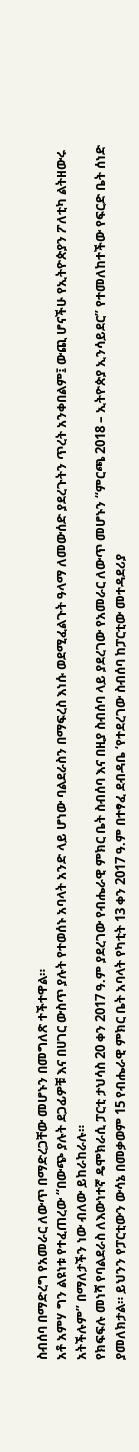ስብሰባ በማድረግ የአመራር ለውጥ በማድረጋቸው መሆኑን በመግለጽ ተችተዋል።
አቶ አምሃ ግን ልዩነቱ የተፈጠረው “በውጭ ያሉት ደጋፊዎቹ እና በሀገር ውስጥ ያሉት የተወሰኑ አባላት አንድ ላይ ሆነው ባልደራስን በማፍረስ እነሱ ወደሚፈልጉት ዓላማ ለመውሰድ ያደረጉትን ጥረት አንቀበልም፤ ውጪ ሆናችሁ የኢትዮጵያን ፖለቲካ ልትዘውሩ አትችሉም” በማለታችን ነው ብለው ይከራከራሉ።
የክፍፍሉ መነሻ የባልደራስ ለእውነተኛ ዴሞክራሲ ፓርቲ ታህሳስ 20 ቀን 2017 ዓ.ም ያደረገው የብሔራዊ ምክር ቤት ስብሰባ እና በዚያ ስብሰባ ላይ ያደረገው የአመራር ለውጥ መሆኑን “ምርጫ 2018 – ኢትዮጵያ ኢንሳይደር” የተመለከተችው የፍርድ ቤት ሰነድ ያመለክታል። ይህንን የፓርቲውን ውሳኔ በመቃወም 15 የብሔራዊ ምክር ቤት አባላት የካቲት 13 ቀን 2017 ዓ.ም በተፃፈ ደብዳቤ ‘የተደረገው ስብሰባ ከፓርቲው መተዳደሪያ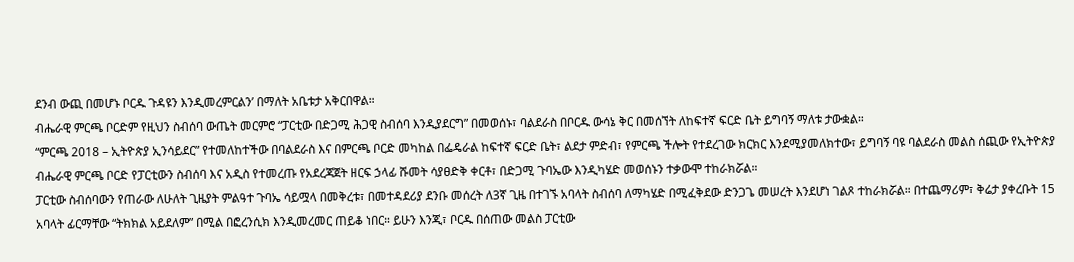ደንብ ውጪ በመሆኑ ቦርዱ ጉዳዩን እንዲመረምርልን’ በማለት አቤቱታ አቅርበዋል።
ብሔራዊ ምርጫ ቦርድም የዚህን ስብሰባ ውጤት መርምሮ “ፓርቲው በድጋሚ ሕጋዊ ስብሰባ እንዲያደርግ” በመወሰኑ፣ ባልደራስ በቦርዱ ውሳኔ ቅር በመሰኘት ለከፍተኛ ፍርድ ቤት ይግባኝ ማለቱ ታውቋል።
“ምርጫ 2018 – ኢትዮጵያ ኢንሳይደር” የተመለከተችው በባልደራስ እና በምርጫ ቦርድ መካከል በፌዴራል ከፍተኛ ፍርድ ቤት፣ ልደታ ምድብ፣ የምርጫ ችሎት የተደረገው ክርክር እንደሚያመለክተው፣ ይግባኝ ባዩ ባልደራስ መልስ ሰጪው የኢትዮጵያ ብሔራዊ ምርጫ ቦርድ የፓርቲውን ስብሰባ እና አዲስ የተመረጡ የአደረጃጀት ዘርፍ ኃላፊ ሹመት ሳያፀድቅ ቀርቶ፣ በድጋሚ ጉባኤው እንዲካሄድ መወሰኑን ተቃውሞ ተከራክሯል።
ፓርቲው ስብሰባውን የጠራው ለሁለት ጊዜያት ምልዓተ ጉባኤ ሳይሟላ በመቅረቱ፣ በመተዳደሪያ ደንቡ መሰረት ለ3ኛ ጊዜ በተገኙ አባላት ስብሰባ ለማካሄድ በሚፈቅደው ድንጋጌ መሠረት እንደሆነ ገልጾ ተከራክሯል። በተጨማሪም፣ ቅሬታ ያቀረቡት 15 አባላት ፊርማቸው “ትክክል አይደለም” በሚል በፎረንሲክ እንዲመረመር ጠይቆ ነበር። ይሁን እንጂ፣ ቦርዱ በሰጠው መልስ ፓርቲው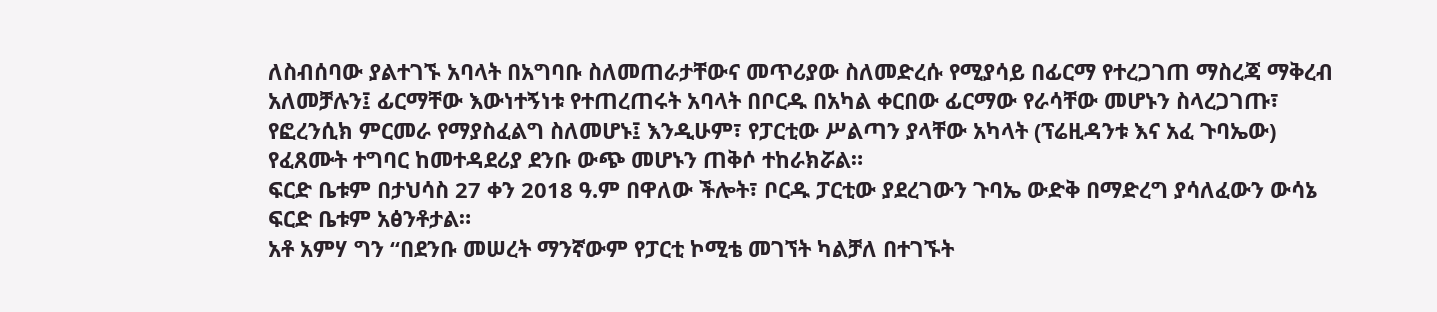ለስብሰባው ያልተገኙ አባላት በአግባቡ ስለመጠራታቸውና መጥሪያው ስለመድረሱ የሚያሳይ በፊርማ የተረጋገጠ ማስረጃ ማቅረብ አለመቻሉን፤ ፊርማቸው እውነተኝነቱ የተጠረጠሩት አባላት በቦርዱ በአካል ቀርበው ፊርማው የራሳቸው መሆኑን ስላረጋገጡ፣ የፎረንሲክ ምርመራ የማያስፈልግ ስለመሆኑ፤ እንዲሁም፣ የፓርቲው ሥልጣን ያላቸው አካላት (ፕሬዚዳንቱ እና አፈ ጉባኤው) የፈጸሙት ተግባር ከመተዳደሪያ ደንቡ ውጭ መሆኑን ጠቅሶ ተከራክሯል።
ፍርድ ቤቱም በታህሳስ 27 ቀን 2018 ዓ.ም በዋለው ችሎት፣ ቦርዱ ፓርቲው ያደረገውን ጉባኤ ውድቅ በማድረግ ያሳለፈውን ውሳኔ ፍርድ ቤቱም አፅንቶታል።
አቶ አምሃ ግን “በደንቡ መሠረት ማንኛውም የፓርቲ ኮሚቴ መገኘት ካልቻለ በተገኙት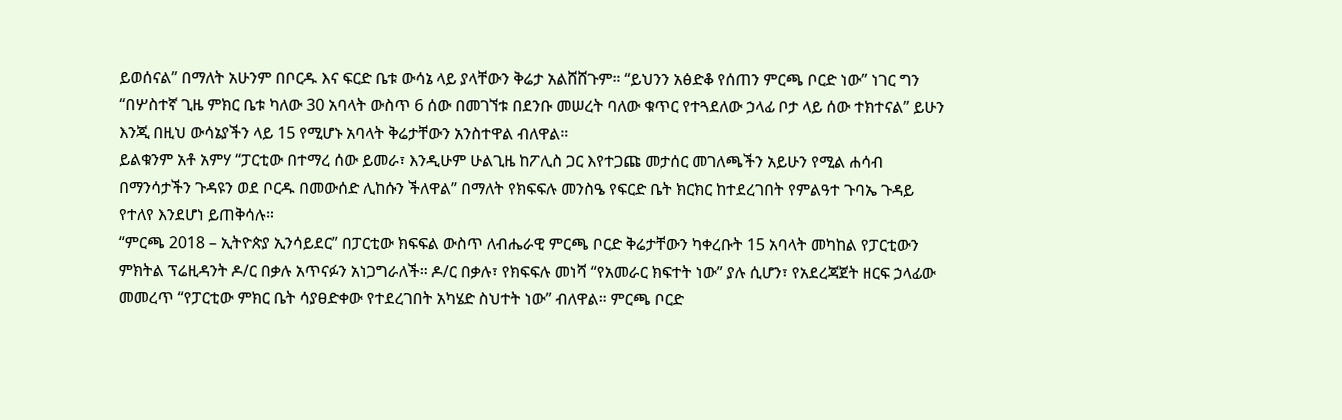ይወሰናል” በማለት አሁንም በቦርዱ እና ፍርድ ቤቱ ውሳኔ ላይ ያላቸውን ቅሬታ አልሸሸጉም። “ይህንን አፅድቆ የሰጠን ምርጫ ቦርድ ነው” ነገር ግን “በሦስተኛ ጊዜ ምክር ቤቱ ካለው 30 አባላት ውስጥ 6 ሰው በመገኘቱ በደንቡ መሠረት ባለው ቁጥር የተጓደለው ኃላፊ ቦታ ላይ ሰው ተክተናል” ይሁን እንጂ በዚህ ውሳኔያችን ላይ 15 የሚሆኑ አባላት ቅሬታቸውን አንስተዋል ብለዋል።
ይልቁንም አቶ አምሃ “ፓርቲው በተማረ ሰው ይመራ፣ እንዲሁም ሁልጊዜ ከፖሊስ ጋር እየተጋጩ መታሰር መገለጫችን አይሁን የሚል ሐሳብ በማንሳታችን ጉዳዩን ወደ ቦርዱ በመውሰድ ሊከሱን ችለዋል” በማለት የክፍፍሉ መንስዔ የፍርድ ቤት ክርክር ከተደረገበት የምልዓተ ጉባኤ ጉዳይ የተለየ እንደሆነ ይጠቅሳሉ።
“ምርጫ 2018 – ኢትዮጵያ ኢንሳይደር” በፓርቲው ክፍፍል ውስጥ ለብሔራዊ ምርጫ ቦርድ ቅሬታቸውን ካቀረቡት 15 አባላት መካከል የፓርቲውን ምክትል ፕሬዚዳንት ዶ/ር በቃሉ አጥናፉን አነጋግራለች። ዶ/ር በቃሉ፣ የክፍፍሉ መነሻ “የአመራር ክፍተት ነው” ያሉ ሲሆን፣ የአደረጃጀት ዘርፍ ኃላፊው መመረጥ “የፓርቲው ምክር ቤት ሳያፀድቀው የተደረገበት አካሄድ ስህተት ነው” ብለዋል። ምርጫ ቦርድ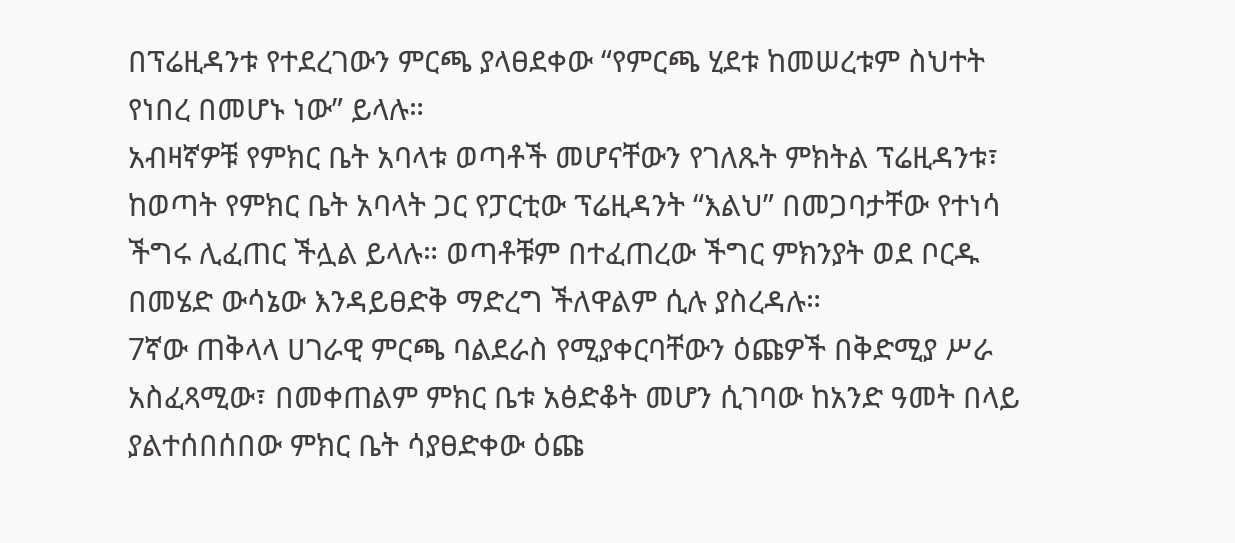በፕሬዚዳንቱ የተደረገውን ምርጫ ያላፀደቀው “የምርጫ ሂደቱ ከመሠረቱም ስህተት የነበረ በመሆኑ ነው” ይላሉ።
አብዛኛዎቹ የምክር ቤት አባላቱ ወጣቶች መሆናቸውን የገለጹት ምክትል ፕሬዚዳንቱ፣ ከወጣት የምክር ቤት አባላት ጋር የፓርቲው ፕሬዚዳንት “እልህ” በመጋባታቸው የተነሳ ችግሩ ሊፈጠር ችሏል ይላሉ። ወጣቶቹም በተፈጠረው ችግር ምክንያት ወደ ቦርዱ በመሄድ ውሳኔው እንዳይፀድቅ ማድረግ ችለዋልም ሲሉ ያስረዳሉ።
7ኛው ጠቅላላ ሀገራዊ ምርጫ ባልደራስ የሚያቀርባቸውን ዕጩዎች በቅድሚያ ሥራ አስፈጻሚው፣ በመቀጠልም ምክር ቤቱ አፅድቆት መሆን ሲገባው ከአንድ ዓመት በላይ ያልተሰበሰበው ምክር ቤት ሳያፀድቀው ዕጩ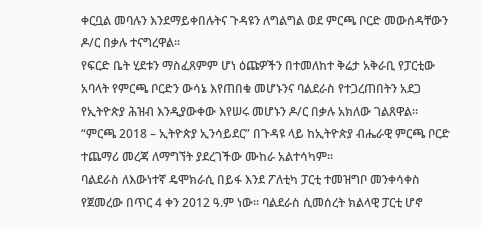ቀርቧል መባሉን እንደማይቀበሉትና ጉዳዩን ለግልግል ወደ ምርጫ ቦርድ መውሰዳቸውን ዶ/ር በቃሉ ተናግረዋል።
የፍርድ ቤት ሂደቱን ማስፈጸምም ሆነ ዕጩዎችን በተመለከተ ቅሬታ አቅራቢ የፓርቲው አባላት የምርጫ ቦርድን ውሳኔ እየጠበቁ መሆኑንና ባልደራስ የተጋረጠበትን አደጋ የኢትዮጵያ ሕዝብ እንዲያውቀው እየሠሩ መሆኑን ዶ/ር በቃሉ አክለው ገልጸዋል።
“ምርጫ 2018 – ኢትዮጵያ ኢንሳይደር” በጉዳዩ ላይ ከኢትዮጵያ ብሔራዊ ምርጫ ቦርድ ተጨማሪ መረጃ ለማግኘት ያደረገችው ሙከራ አልተሳካም።
ባልደራስ ለእውነተኛ ዴሞክራሲ በይፋ እንደ ፖለቲካ ፓርቲ ተመዝግቦ መንቀሳቀስ የጀመረው በጥር 4 ቀን 2012 ዓ.ም ነው። ባልደራስ ሲመሰረት ክልላዊ ፓርቲ ሆኖ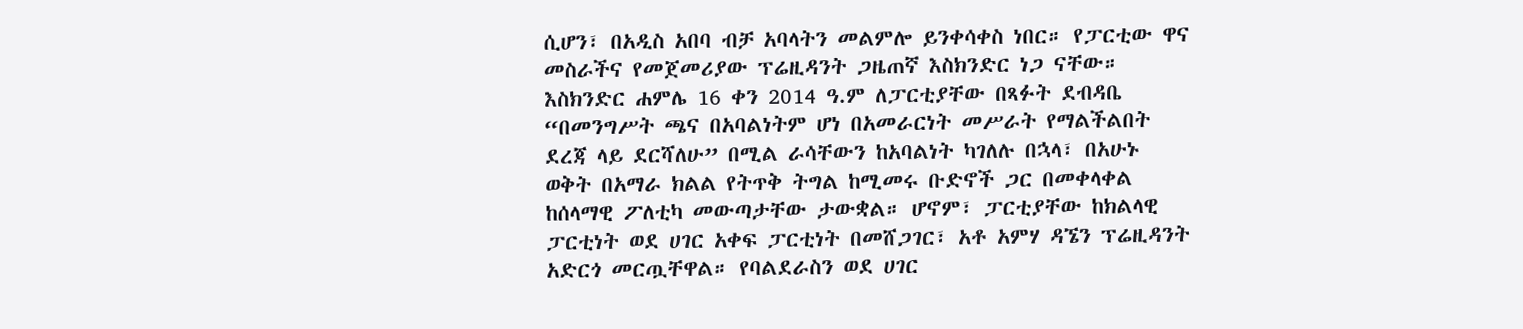ሲሆን፣ በአዲስ አበባ ብቻ አባላትን መልምሎ ይንቀሳቀስ ነበር። የፓርቲው ዋና መስራችና የመጀመሪያው ፕሬዚዳንት ጋዜጠኛ እስክንድር ነጋ ናቸው።
እስክንድር ሐምሌ 16 ቀን 2014 ዓ.ም ለፓርቲያቸው በጻፉት ደብዳቤ “በመንግሥት ጫና በአባልነትም ሆነ በአመራርነት መሥራት የማልችልበት ደረጃ ላይ ደርሻለሁ” በሚል ራሳቸውን ከአባልነት ካገለሉ በኋላ፣ በአሁኑ ወቅት በአማራ ክልል የትጥቅ ትግል ከሚመሩ ቡድኖች ጋር በመቀላቀል ከሰላማዊ ፖለቲካ መውጣታቸው ታውቋል። ሆኖም፣ ፓርቲያቸው ከክልላዊ ፓርቲነት ወደ ሀገር አቀፍ ፓርቲነት በመሸጋገር፣ አቶ አምሃ ዳኜን ፕሬዚዳንት አድርጎ መርጧቸዋል። የባልደራስን ወደ ሀገር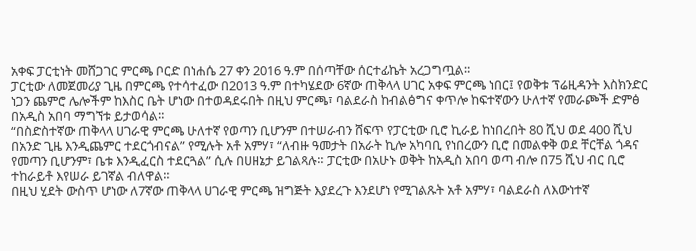አቀፍ ፓርቲነት መሸጋገር ምርጫ ቦርድ በነሐሴ 27 ቀን 2016 ዓ.ም በሰጣቸው ሰርተፊኬት አረጋግጧል።
ፓርቲው ለመጀመሪያ ጊዜ በምርጫ የተሳተፈው በ2013 ዓ.ም በተካሄደው 6ኛው ጠቅላላ ሀገር አቀፍ ምርጫ ነበር፤ የወቅቱ ፕሬዚዳንት እስክንድር ነጋን ጨምሮ ሌሎችም ከእስር ቤት ሆነው በተወዳደሩበት በዚህ ምርጫ፣ ባልደራስ ከብልፅግና ቀጥሎ ከፍተኛውን ሁለተኛ የመራጮች ድምፅ በአዲስ አበባ ማግኘቱ ይታወሳል።
“በስድስተኛው ጠቅላላ ሀገራዊ ምርጫ ሁለተኛ የወጣን ቢሆንም በተሠራብን ሸፍጥ የፓርቲው ቢሮ ኪራይ ከነበረበት 80 ሺህ ወደ 400 ሺህ በአንድ ጊዜ እንዲጨምር ተደርጎብናል” የሚሉት አቶ አምሃ፣ “ለብዙ ዓመታት በአራት ኪሎ አካባቢ የነበረውን ቢሮ በመልቀቅ ወደ ቸርቸል ጎዳና የመጣን ቢሆንም፣ ቤቱ እንዲፈርስ ተደርጓል” ሲሉ በሀዘኔታ ይገልጻሉ። ፓርቲው በአሁኑ ወቅት ከአዲስ አበባ ወጣ ብሎ በ75 ሺህ ብር ቢሮ ተከራይቶ እየሠራ ይገኛል ብለዋል።
በዚህ ሂደት ውስጥ ሆነው ለ7ኛው ጠቅላላ ሀገራዊ ምርጫ ዝግጅት እያደረጉ እንደሆነ የሚገልጹት አቶ አምሃ፣ ባልደራስ ለእውነተኛ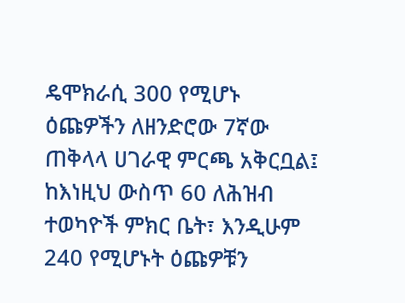ዴሞክራሲ 300 የሚሆኑ ዕጩዎችን ለዘንድሮው 7ኛው ጠቅላላ ሀገራዊ ምርጫ አቅርቧል፤ ከእነዚህ ውስጥ 60 ለሕዝብ ተወካዮች ምክር ቤት፣ እንዲሁም 240 የሚሆኑት ዕጩዎቹን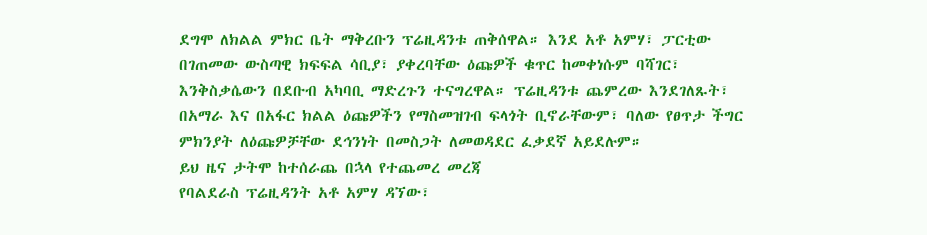ደግሞ ለክልል ምክር ቤት ማቅረቡን ፕሬዚዳንቱ ጠቅሰዋል። እንደ አቶ አምሃ፣ ፓርቲው በገጠመው ውስጣዊ ክፍፍል ሳቢያ፣ ያቀረባቸው ዕጩዎች ቁጥር ከመቀነሱም ባሻገር፣ እንቅስቃሴውን በደቡብ አካባቢ ማድረጉን ተናግረዋል። ፕሬዚዳንቱ ጨምረው እንደገለጹት፣ በአማራ እና በአፋር ክልል ዕጩዎችን የማስመዝገብ ፍላጎት ቢኖራቸውም፣ ባለው የፀጥታ ችግር ምክንያት ለዕጩዎቻቸው ደኅንነት በመስጋት ለመወዳደር ፈቃደኛ አይደሉም።
ይህ ዜና ታትሞ ከተሰራጨ በኋላ የተጨመረ መረጃ
የባልደራስ ፕሬዚዳንት አቶ አምሃ ዳኘው፣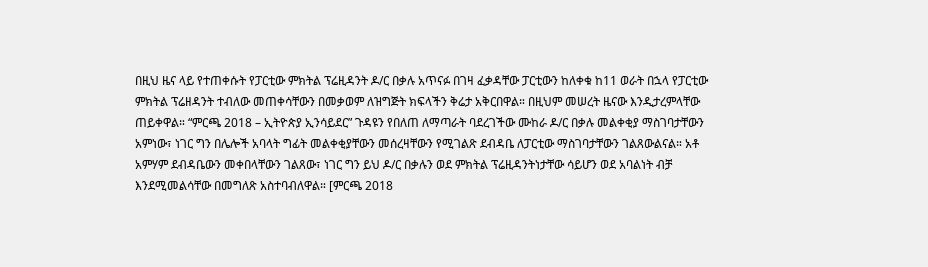በዚህ ዜና ላይ የተጠቀሱት የፓርቲው ምክትል ፕሬዚዳንት ዶ/ር በቃሉ አጥናፉ በገዛ ፈቃዳቸው ፓርቲውን ከለቀቁ ከ11 ወራት በኋላ የፓርቲው ምክትል ፕሬዘዳንት ተብለው መጠቀሳቸውን በመቃወም ለዝግጅት ክፍላችን ቅሬታ አቅርበዋል። በዚህም መሠረት ዜናው እንዲታረምላቸው ጠይቀዋል። “ምርጫ 2018 – ኢትዮጵያ ኢንሳይደር” ጉዳዩን የበለጠ ለማጣራት ባደረገችው ሙከራ ዶ/ር በቃሉ መልቀቂያ ማስገባታቸውን አምነው፣ ነገር ግን በሌሎች አባላት ግፊት መልቀቂያቸውን መሰረዛቸውን የሚገልጽ ደብዳቤ ለፓርቲው ማስገባታቸውን ገልጸውልናል። አቶ አምሃም ደብዳቤውን መቀበላቸውን ገልጸው፣ ነገር ግን ይህ ዶ/ር በቃሉን ወደ ምክትል ፕሬዚዳንትነታቸው ሳይሆን ወደ አባልነት ብቻ እንደሚመልሳቸው በመግለጽ አስተባብለዋል። [ምርጫ 2018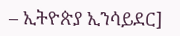– ኢትዮጵያ ኢንሳይደር]